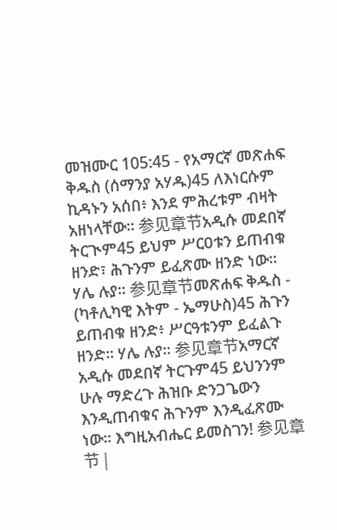መዝሙር 105:45 - የአማርኛ መጽሐፍ ቅዱስ (ሰማንያ አሃዱ)45 ለእነርሱም ኪዳኑን አሰበ፥ እንደ ምሕረቱም ብዛት አዘነላቸው። 参见章节አዲሱ መደበኛ ትርጒም45 ይህም ሥርዐቱን ይጠብቁ ዘንድ፣ ሕጉንም ይፈጽሙ ዘንድ ነው። ሃሌ ሉያ። 参见章节መጽሐፍ ቅዱስ - (ካቶሊካዊ እትም - ኤማሁስ)45 ሕጉን ይጠብቁ ዘንድ፥ ሥርዓቱንም ይፈልጉ ዘንድ። ሃሌ ሉያ። 参见章节አማርኛ አዲሱ መደበኛ ትርጉም45 ይህንንም ሁሉ ማድረጉ ሕዝቡ ድንጋጌውን እንዲጠብቁና ሕጉንም እንዲፈጽሙ ነው። እግዚአብሔር ይመስገን! 参见章节 |